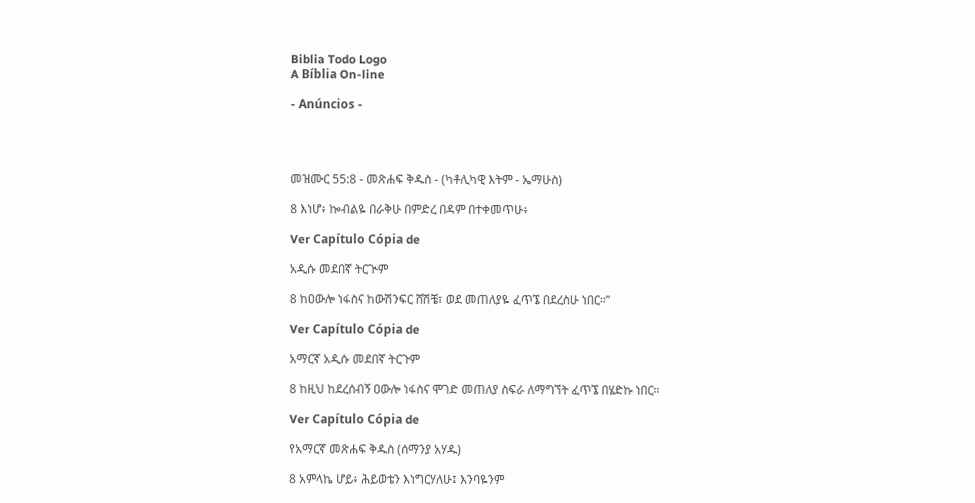Biblia Todo Logo
A Bíblia On-line

- Anúncios -




መዝሙር 55:8 - መጽሐፍ ቅዱስ - (ካቶሊካዊ እትም - ኤማሁስ)

8 እነሆ፥ ኰብልዬ በራቅሁ በምድረ በዳም በተቀመጥሁ፥

Ver Capítulo Cópia de

አዲሱ መደበኛ ትርጒም

8 ከዐውሎ ነፋስና ከውሽንፍር ሸሽቼ፣ ወደ መጠለያዬ ፈጥኜ በደረስሁ ነበር።”

Ver Capítulo Cópia de

አማርኛ አዲሱ መደበኛ ትርጉም

8 ከዚህ ከደረሰብኝ ዐውሎ ነፋስና ሞገድ መጠለያ ስፍራ ለማግኘት ፈጥኜ በሄድኩ ነበር።

Ver Capítulo Cópia de

የአማርኛ መጽሐፍ ቅዱስ (ሰማንያ አሃዱ)

8 አምላኬ ሆይ፥ ሕይወቴን እነግርሃለሁ፤ እንባዬንም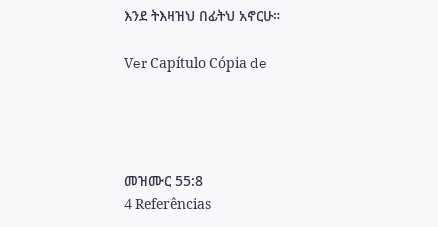እንደ ትእዛዝህ በፊትህ አኖርሁ።

Ver Capítulo Cópia de




መዝሙር 55:8
4 Referências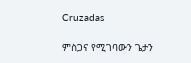Cruzadas

ምስጋና የሚገባውን ጌታን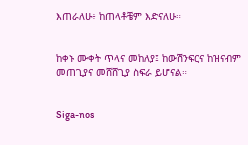እጠራለሁ፥ ከጠላቶቼም እድናለሁ።


ከቀኑ ሙቀት ጥላና መከለያ፤ ከውሽንፍርና ከዝናብም መጠጊያና መሸሸጊያ ስፍራ ይሆናል።


Siga-nos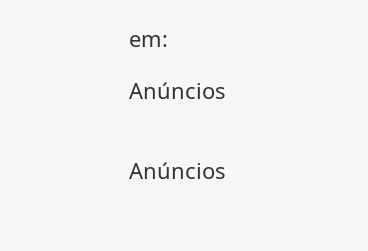em:

Anúncios


Anúncios